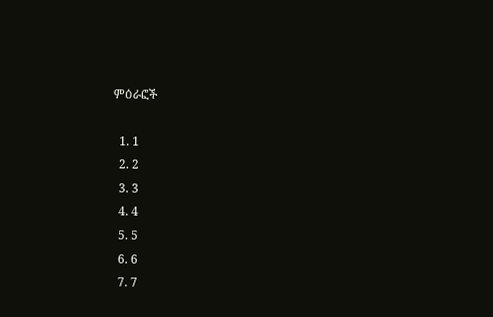ምዕራፎች

  1. 1
  2. 2
  3. 3
  4. 4
  5. 5
  6. 6
  7. 7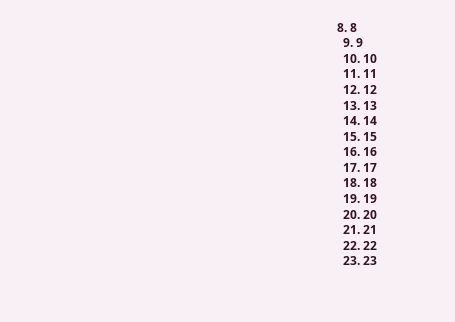8. 8
  9. 9
  10. 10
  11. 11
  12. 12
  13. 13
  14. 14
  15. 15
  16. 16
  17. 17
  18. 18
  19. 19
  20. 20
  21. 21
  22. 22
  23. 23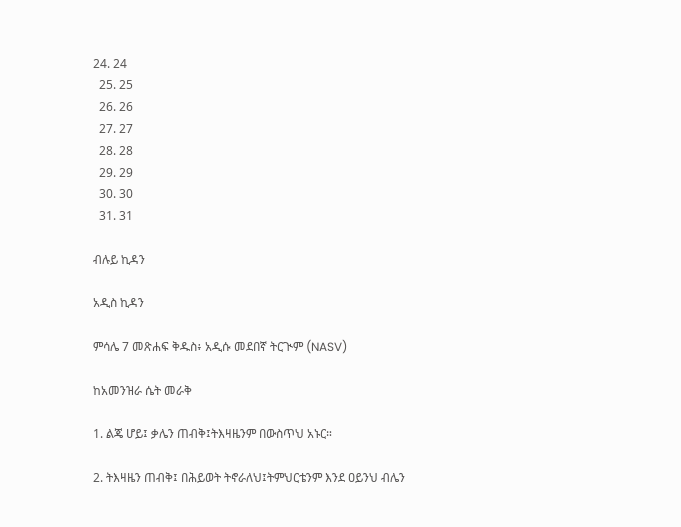24. 24
  25. 25
  26. 26
  27. 27
  28. 28
  29. 29
  30. 30
  31. 31

ብሉይ ኪዳን

አዲስ ኪዳን

ምሳሌ 7 መጽሐፍ ቅዱስ፥ አዲሱ መደበኛ ትርጒም (NASV)

ከአመንዝራ ሴት መራቅ

1. ልጄ ሆይ፤ ቃሌን ጠብቅ፤ትእዛዜንም በውስጥህ አኑር።

2. ትእዛዜን ጠብቅ፤ በሕይወት ትኖራለህ፤ትምህርቴንም እንደ ዐይንህ ብሌን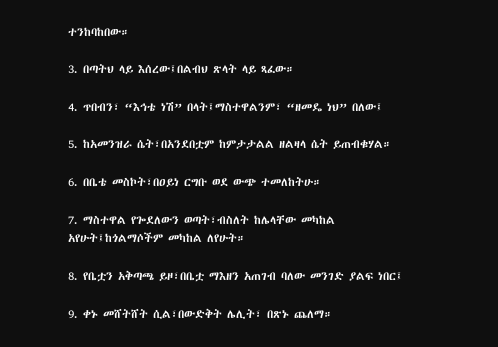ተንከባከበው።

3. በጣትህ ላይ እሰረው፤በልብህ ጽላት ላይ ጻፈው።

4. ጥበብን፣ “እኅቴ ነሽ” በላት፤ማስተዋልንም፣ “ዘመዴ ነህ” በለው፤

5. ከአመንዝራ ሴት፣በአንደበቷም ከምታታልል ዘልዛላ ሴት ይጠብቁሃል።

6. በቤቴ መስኮት፣በዐይነ ርግቡ ወደ ውጭ ተመለከትሁ።

7. ማስተዋል የጐደለውን ወጣት፣ብስለት ከሌላቸው መካከል አየሁት፤ከጎልማሶችም መካከል ለየሁት።

8. የቤቷን አቅጣጫ ይዞ፣በቤቷ ማእዘን አጠገብ ባለው መንገድ ያልፍ ነበር፤

9. ቀኑ መሸትሸት ሲል፣በውድቅት ሌሊት፣ በጽኑ ጨለማ።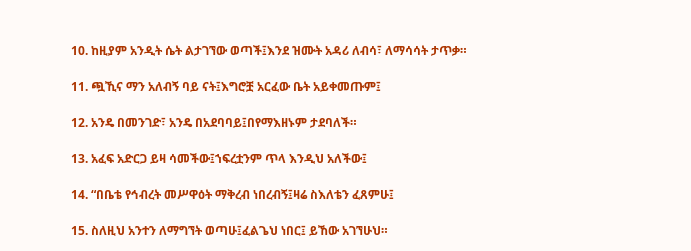10. ከዚያም አንዲት ሴት ልታገኘው ወጣች፤እንደ ዝሙት አዳሪ ለብሳ፣ ለማሳሳት ታጥቃ።

11. ጯኺና ማን አለብኝ ባይ ናት፤እግሮቿ አርፈው ቤት አይቀመጡም፤

12. አንዴ በመንገድ፣ አንዴ በአደባባይ፤በየማእዘኑም ታደባለች።

13. አፈፍ አድርጋ ይዛ ሳመችው፤ኀፍረቷንም ጥላ እንዲህ አለችው፤

14. “በቤቴ የኅብረት መሥዋዕት ማቅረብ ነበረብኝ፤ዛሬ ስእለቴን ፈጸምሁ፤

15. ስለዚህ አንተን ለማግኘት ወጣሁ፤ፈልጌህ ነበር፤ ይኸው አገኘሁህ።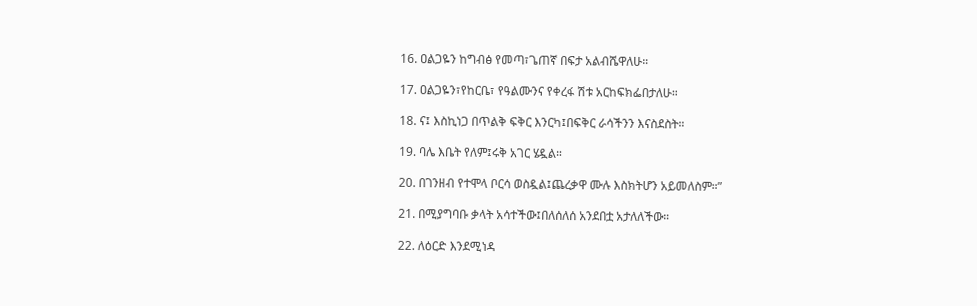16. ዐልጋዬን ከግብፅ የመጣ፣ጌጠኛ በፍታ አልብሼዋለሁ።

17. ዐልጋዬን፣የከርቤ፣ የዓልሙንና የቀረፋ ሽቱ አርከፍክፌበታለሁ።

18. ና፤ እስኪነጋ በጥልቅ ፍቅር እንርካ፤በፍቅር ራሳችንን እናስደስት።

19. ባሌ እቤት የለም፤ሩቅ አገር ሄዷል።

20. በገንዘብ የተሞላ ቦርሳ ወስዷል፤ጨረቃዋ ሙሉ እስክትሆን አይመለስም።”

21. በሚያግባቡ ቃላት አሳተችው፤በለሰለሰ አንደበቷ አታለለችው።

22. ለዕርድ እንደሚነዳ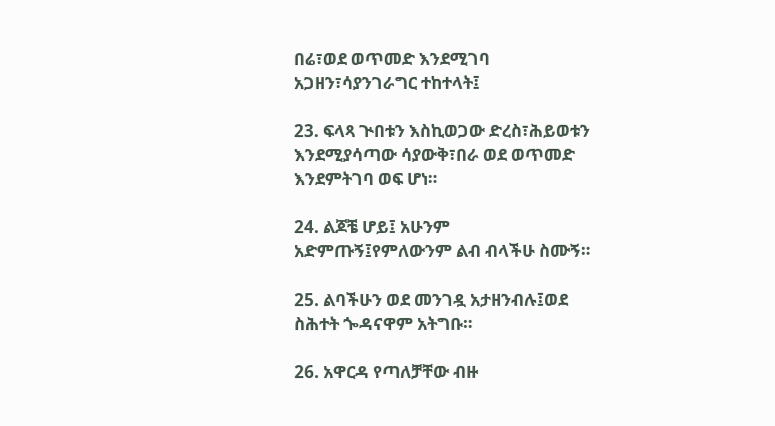በሬ፣ወደ ወጥመድ እንደሚገባ አጋዘን፣ሳያንገራግር ተከተላት፤

23. ፍላጻ ጒበቱን እስኪወጋው ድረስ፣ሕይወቱን እንደሚያሳጣው ሳያውቅ፣በራ ወደ ወጥመድ እንደምትገባ ወፍ ሆነ።

24. ልጆቼ ሆይ፤ አሁንም አድምጡኝ፤የምለውንም ልብ ብላችሁ ስሙኝ።

25. ልባችሁን ወደ መንገዷ አታዘንብሉ፤ወደ ስሕተት ጐዳናዋም አትግቡ።

26. አዋርዳ የጣለቻቸው ብዙ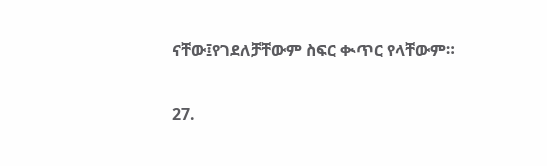ናቸው፤የገደለቻቸውም ስፍር ቊጥር የላቸውም።

27.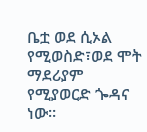ቤቷ ወደ ሲኦል የሚወስድ፣ወደ ሞት ማደሪያም የሚያወርድ ጐዳና ነው።